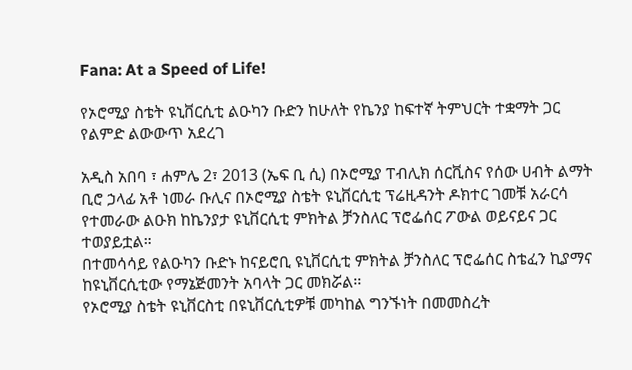Fana: At a Speed of Life!

የኦሮሚያ ስቴት ዩኒቨርሲቲ ልዑካን ቡድን ከሁለት የኬንያ ከፍተኛ ትምህርት ተቋማት ጋር የልምድ ልውውጥ አደረገ

አዲስ አበባ ፣ ሐምሌ 2፣ 2013 (ኤፍ ቢ ሲ) በኦሮሚያ ፐብሊክ ሰርቪስና የሰው ሀብት ልማት ቢሮ ኃላፊ አቶ ነመራ ቡሊና በኦሮሚያ ስቴት ዩኒቨርሲቲ ፕሬዚዳንት ዶክተር ገመቹ አራርሳ የተመራው ልዑክ ከኬንያታ ዩኒቨርሲቲ ምክትል ቻንስለር ፕሮፌሰር ፖውል ወይናይና ጋር ተወያይቷል።
በተመሳሳይ የልዑካን ቡድኑ ከናይሮቢ ዩኒቨርሲቲ ምክትል ቻንስለር ፕሮፌሰር ስቴፈን ኪያማና ከዩኒቨርሲቲው የማኔጅመንት አባላት ጋር መክሯል፡፡
የኦሮሚያ ስቴት ዩኒቨርስቲ በዩኒቨርሲቲዎቹ መካከል ግንኙነት በመመስረት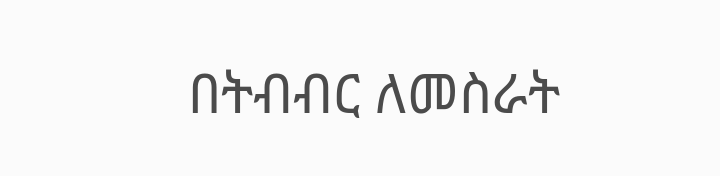በትብብር ለመስራት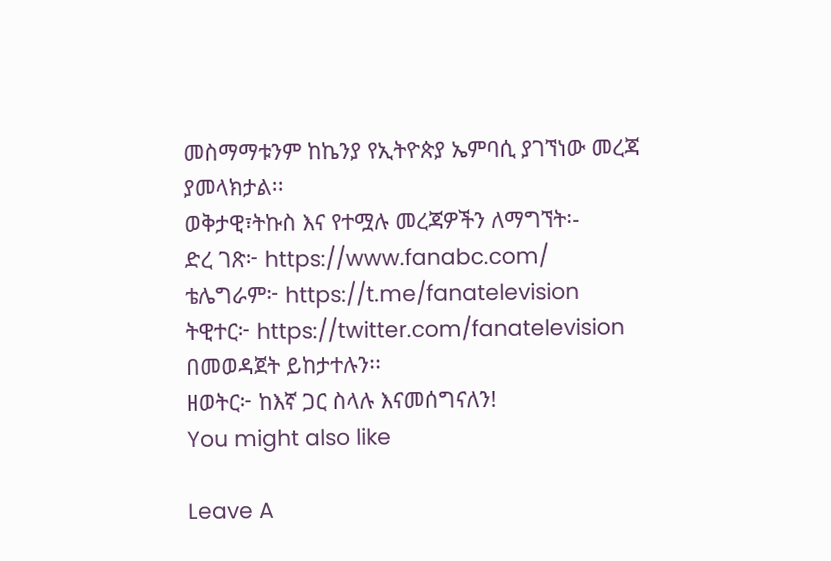መስማማቱንም ከኬንያ የኢትዮጵያ ኤምባሲ ያገኘነው መረጃ ያመላክታል፡፡
ወቅታዊ፣ትኩስ እና የተሟሉ መረጃዎችን ለማግኘት፡-
ድረ ገጽ፦ https://www.fanabc.com/
ቴሌግራም፦ https://t.me/fanatelevision
ትዊተር፦ https://twitter.com/fanatelevision በመወዳጀት ይከታተሉን፡፡
ዘወትር፦ ከእኛ ጋር ስላሉ እናመሰግናለን!
You might also like

Leave A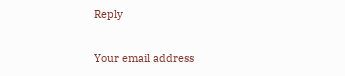Reply

Your email address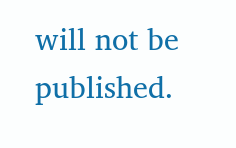will not be published.